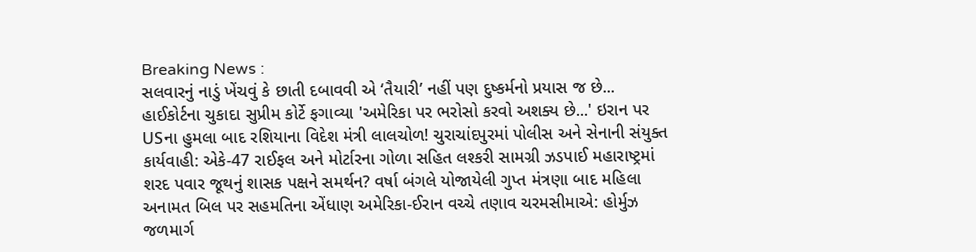Breaking News :
સલવારનું નાડું ખેંચવું કે છાતી દબાવવી એ ‘તૈયારી’ નહીં પણ દુષ્કર્મનો પ્રયાસ જ છે... હાઈકોર્ટના ચુકાદા સુપ્રીમ કોર્ટે ફગાવ્યા 'અમેરિકા પર ભરોસો કરવો અશક્ય છે...' ઇરાન પર USના હુમલા બાદ રશિયાના વિદેશ મંત્રી લાલચોળ! ચુરાચાંદપુરમાં પોલીસ અને સેનાની સંયુક્ત કાર્યવાહી: એકે-47 રાઈફલ અને મોર્ટારના ગોળા સહિત લશ્કરી સામગ્રી ઝડપાઈ મહારાષ્ટ્રમાં શરદ પવાર જૂથનું શાસક પક્ષને સમર્થન? વર્ષા બંગલે યોજાયેલી ગુપ્ત મંત્રણા બાદ મહિલા અનામત બિલ પર સહમતિના એંધાણ અમેરિકા-ઈરાન વચ્ચે તણાવ ચરમસીમાએ: હોર્મુઝ જળમાર્ગ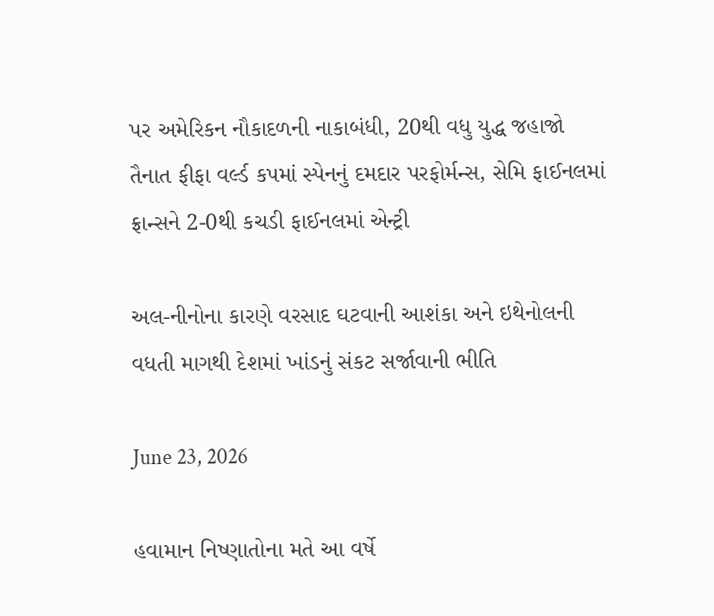પર અમેરિકન નૌકાદળની નાકાબંધી, 20થી વધુ યુદ્ધ જહાજો તૈનાત ફીફા વર્લ્ડ કપમાં સ્પેનનું દમદાર પરફોર્મન્સ, સેમિ ફાઈનલમાં ફ્રાન્સને 2-0થી કચડી ફાઈનલમાં એન્ટ્રી

અલ-નીનોના કારણે વરસાદ ઘટવાની આશંકા અને ઇથેનોલની વધતી માગથી દેશમાં ખાંડનું સંકટ સર્જાવાની ભીતિ

June 23, 2026

હવામાન નિષ્ણાતોના મતે આ વર્ષે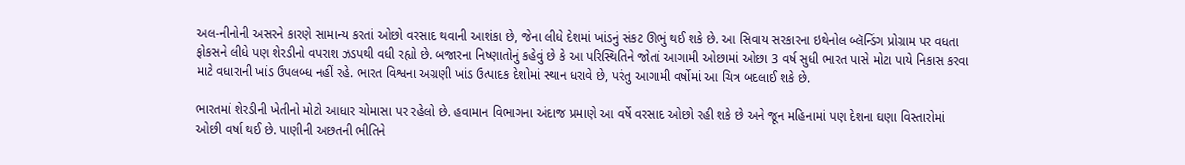અલ-નીનોની અસરને કારણે સામાન્ય કરતાં ઓછો વરસાદ થવાની આશંકા છે, જેના લીધે દેશમાં ખાંડનું સંકટ ઊભું થઈ શકે છે. આ સિવાય સરકારના ઇથેનોલ બ્લૅન્ડિંગ પ્રોગ્રામ પર વધતા ફોકસને લીધે પણ શેરડીનો વપરાશ ઝડપથી વધી રહ્યો છે. બજારના નિષ્ણાતોનું કહેવું છે કે આ પરિસ્થિતિને જોતાં આગામી ઓછામાં ઓછા 3 વર્ષ સુધી ભારત પાસે મોટા પાયે નિકાસ કરવા માટે વધારાની ખાંડ ઉપલબ્ધ નહીં રહે. ભારત વિશ્વના અગ્રણી ખાંડ ઉત્પાદક દેશોમાં સ્થાન ધરાવે છે, પરંતુ આગામી વર્ષોમાં આ ચિત્ર બદલાઈ શકે છે.

ભારતમાં શેરડીની ખેતીનો મોટો આધાર ચોમાસા પર રહેલો છે. હવામાન વિભાગના અંદાજ પ્રમાણે આ વર્ષે વરસાદ ઓછો રહી શકે છે અને જૂન મહિનામાં પણ દેશના ઘણા વિસ્તારોમાં ઓછી વર્ષા થઈ છે. પાણીની અછતની ભીતિને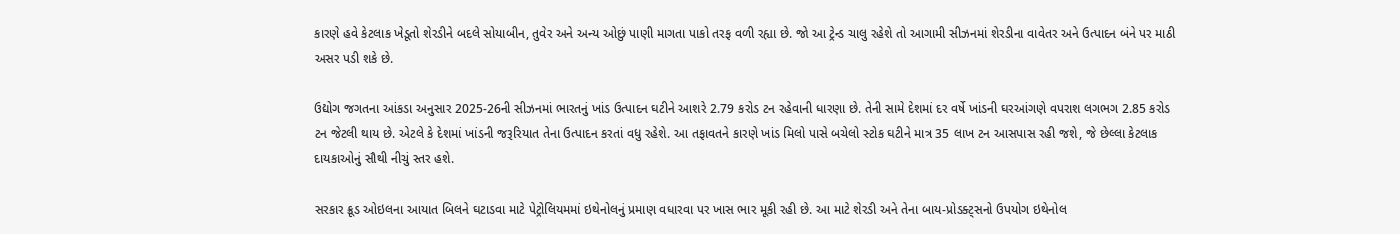કારણે હવે કેટલાક ખેડૂતો શેરડીને બદલે સોયાબીન, તુવેર અને અન્ય ઓછું પાણી માગતા પાકો તરફ વળી રહ્યા છે. જો આ ટ્રેન્ડ ચાલુ રહેશે તો આગામી સીઝનમાં શેરડીના વાવેતર અને ઉત્પાદન બંને પર માઠી અસર પડી શકે છે.

ઉદ્યોગ જગતના આંકડા અનુસાર 2025-26ની સીઝનમાં ભારતનું ખાંડ ઉત્પાદન ઘટીને આશરે 2.79 કરોડ ટન રહેવાની ધારણા છે. તેની સામે દેશમાં દર વર્ષે ખાંડની ઘરઆંગણે વપરાશ લગભગ 2.85 કરોડ ટન જેટલી થાય છે. એટલે કે દેશમાં ખાંડની જરૂરિયાત તેના ઉત્પાદન કરતાં વધુ રહેશે. આ તફાવતને કારણે ખાંડ મિલો પાસે બચેલો સ્ટોક ઘટીને માત્ર 35 લાખ ટન આસપાસ રહી જશે, જે છેલ્લા કેટલાક દાયકાઓનું સૌથી નીચું સ્તર હશે.

સરકાર ક્રૂડ ઓઇલના આયાત બિલને ઘટાડવા માટે પેટ્રોલિયમમાં ઇથેનોલનું પ્રમાણ વધારવા પર ખાસ ભાર મૂકી રહી છે. આ માટે શેરડી અને તેના બાય-પ્રોડક્ટ્સનો ઉપયોગ ઇથેનોલ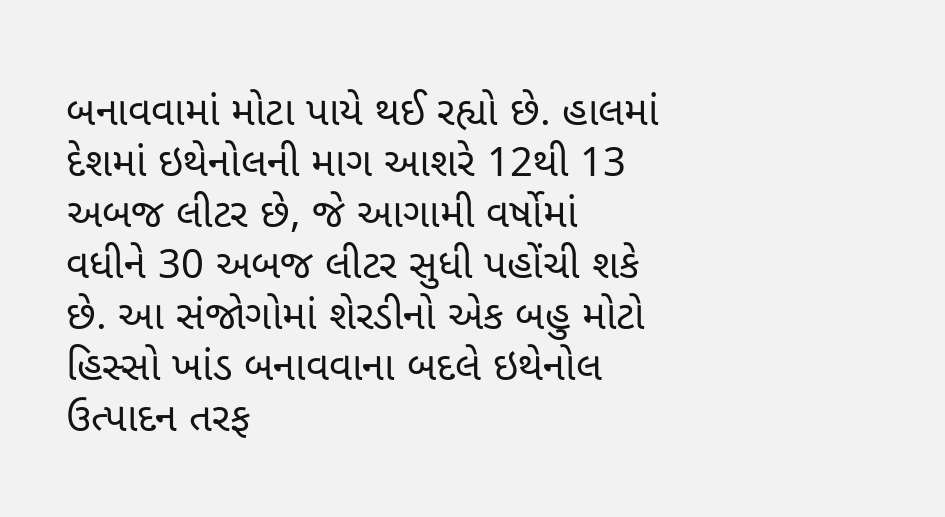બનાવવામાં મોટા પાયે થઈ રહ્યો છે. હાલમાં દેશમાં ઇથેનોલની માગ આશરે 12થી 13 અબજ લીટર છે, જે આગામી વર્ષોમાં વધીને 30 અબજ લીટર સુધી પહોંચી શકે છે. આ સંજોગોમાં શેરડીનો એક બહુ મોટો હિસ્સો ખાંડ બનાવવાના બદલે ઇથેનોલ ઉત્પાદન તરફ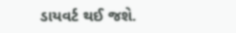ડાયવર્ટ થઈ જશે.